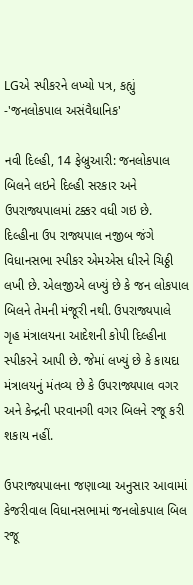LGએ સ્પીકરને લખ્યો પત્ર, કહ્યું -'જનલોકપાલ અસંવૈધાનિક'

નવી દિલ્હી, 14 ફેબ્રુઆરી: જનલોકપાલ બિલને લઇને દિલ્હી સરકાર અને ઉપરાજ્યપાલમાં ટક્કર વધી ગઇ છે. દિલ્હીના ઉપ રાજ્યપાલ નજીબ જંગે વિધાનસભા સ્પીકર એમએસ ધીરને ચિઠ્ઠી લખી છે. એલજીએ લખ્યું છે કે જન લોકપાલ બિલને તેમની મંજૂરી નથી. ઉપરાજ્યપાલે ગૃહ મંત્રાલયના આદેશની કોપી દિલ્હીના સ્પીકરને આપી છે. જેમાં લખ્યું છે કે કાયદા મંત્રાલયનું મંતવ્ય છે કે ઉપરાજ્યપાલ વગર અને કેન્દ્રની પરવાનગી વગર બિલને રજૂ કરી શકાય નહીં.

ઉપરાજ્યપાલના જણાવ્યા અનુસાર આવામાં કેજરીવાલ વિધાનસભામાં જનલોકપાલ બિલ રજૂ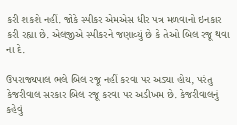કરી શકશે નહીં. જોકે સ્પીકર એમએસ ધીર પત્ર મળવાનો ઇનકાર કરી રહ્યા છે. એલજીએ સ્પીકરને જણાવ્યું છે કે તેઓ બિલ રજૂ થવા ના દે.

ઉપરાજ્યપાલ ભલે બિલ રજૂ નહીં કરવા પર અડ્યા હોય, પરંતુ કેજરીવાલ સરકાર બિલ રજૂ કરવા પર અડીખમ છે. કેજરીવાલનું કહેવું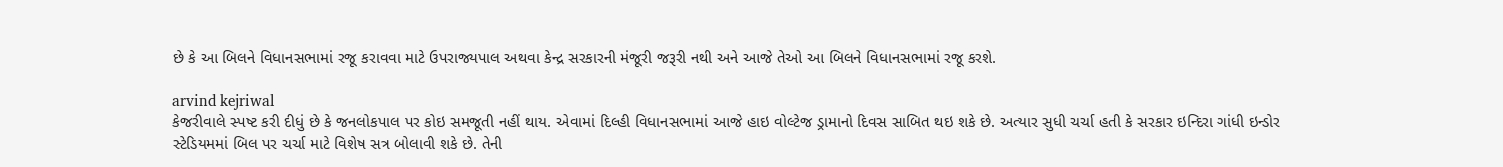છે કે આ બિલને વિધાનસભામાં રજૂ કરાવવા માટે ઉપરાજ્યપાલ અથવા કેન્દ્ર સરકારની મંજૂરી જરૂરી નથી અને આજે તેઓ આ બિલને વિધાનસભામાં રજૂ કરશે.

arvind kejriwal
કેજરીવાલે સ્પષ્ટ કરી દીધું છે કે જનલોકપાલ પર કોઇ સમજૂતી નહીં થાય. એવામાં દિલ્હી વિધાનસભામાં આજે હાઇ વોલ્ટેજ ડ્રામાનો દિવસ સાબિત થઇ શકે છે. અત્યાર સુધી ચર્ચા હતી કે સરકાર ઇન્દિરા ગાંધી ઇન્ડોર સ્ટેડિયમમાં બિલ પર ચર્ચા માટે વિશેષ સત્ર બોલાવી શકે છે. તેની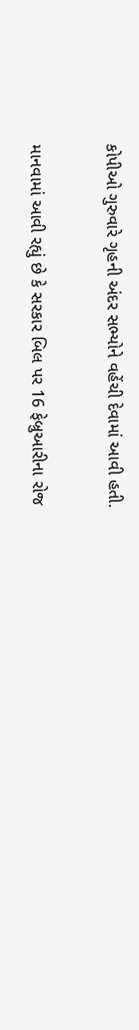કોપીઓ ગુરુવારે ગૃહની અંદર સભ્યોને વહેંચી દેવામાં આવી હતી.

માનવામાં આવી રહ્યું છે કે સરકાર બિલ પર 16 ફેબ્રુઆરીના રોજ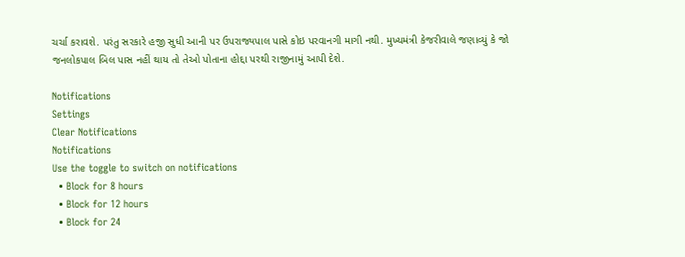ચર્ચા કરાવશે. પરંતુ સરકારે હજી સુધી આની પર ઉપરાજ્યપાલ પાસે કોઇ પરવાનગી માગી નથી. મુખ્યમંત્રી કેજરીવાલે જણાવ્યું કે જો જનલોકપાલ બિલ પાસ નહીં થાય તો તેઓ પોતાના હોદ્દા પરથી રાજીનામું આપી દેશે.

Notifications
Settings
Clear Notifications
Notifications
Use the toggle to switch on notifications
  • Block for 8 hours
  • Block for 12 hours
  • Block for 24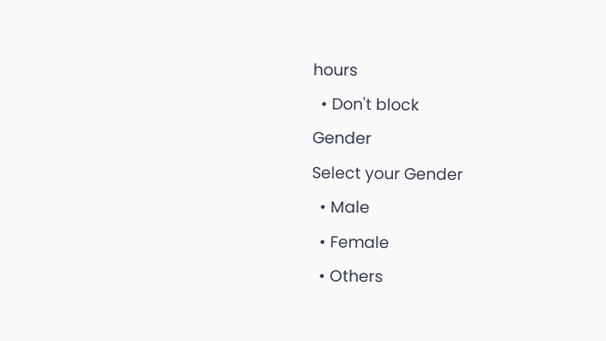hours
  • Don't block
Gender
Select your Gender
  • Male
  • Female
  • Others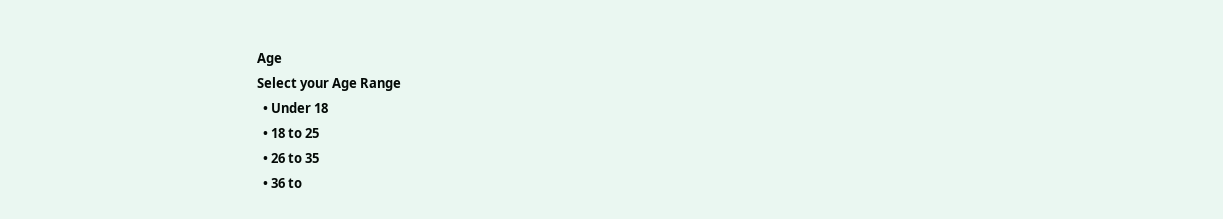Age
Select your Age Range
  • Under 18
  • 18 to 25
  • 26 to 35
  • 36 to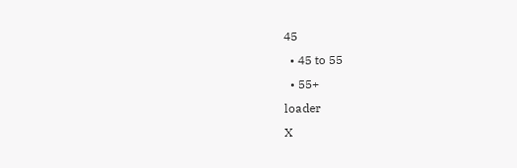45
  • 45 to 55
  • 55+
loader
X